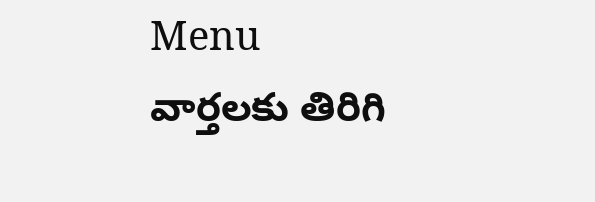Menu
వార్తలకు తిరిగి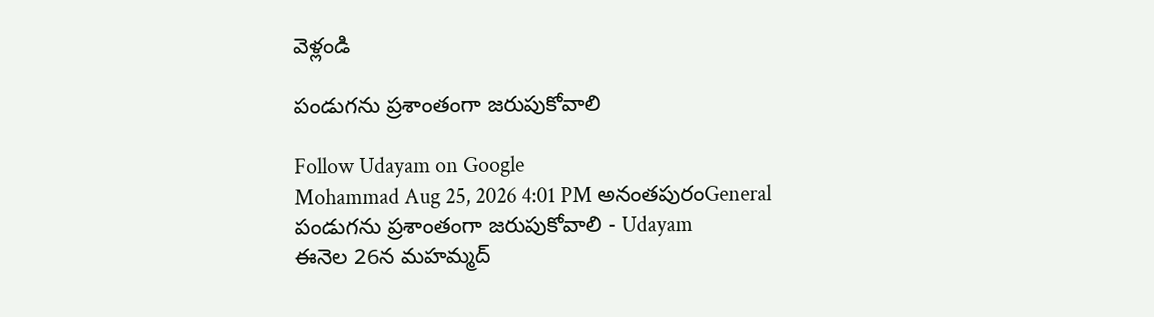వెళ్లండి

పండుగను ప్రశాంతంగా జరుపుకోవాలి

Follow Udayam on Google
Mohammad Aug 25, 2026 4:01 PM అనంతపురంGeneral
పండుగను ప్రశాంతంగా జరుపుకోవాలి - Udayam
ఈనెల 26న మహమ్మద్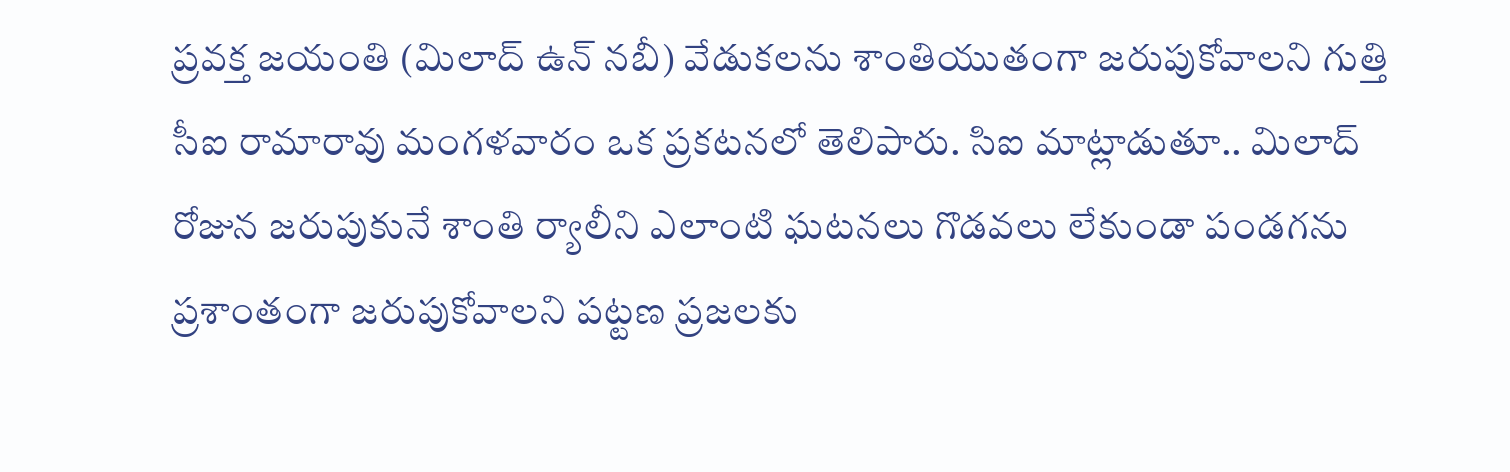ప్రవక్త జయంతి (మిలాద్ ఉన్ నబీ) వేడుకలను శాంతియుతంగా జరుపుకోవాలని గుత్తి సీఐ రామారావు మంగళవారం ఒక ప్రకటనలో తెలిపారు. సిఐ మాట్లాడుతూ.. మిలాద్ రోజున జరుపుకునే శాంతి ర్యాలీని ఎలాంటి ఘటనలు గొడవలు లేకుండా పండగను ప్రశాంతంగా జరుపుకోవాలని పట్టణ ప్రజలకు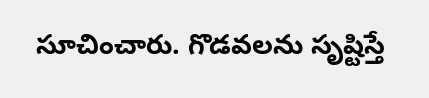సూచించారు. గొడవలను సృష్టిస్తే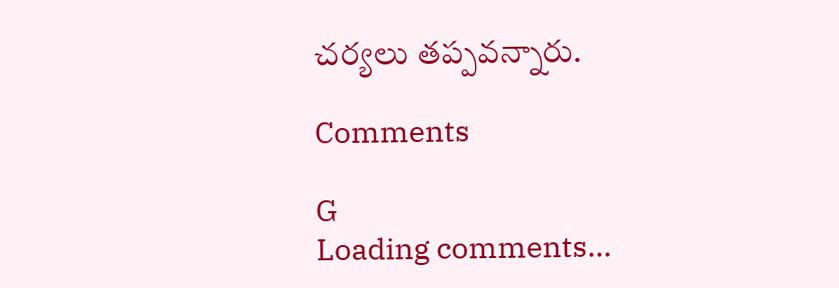చర్యలు తప్పవన్నారు.

Comments

G
Loading comments...